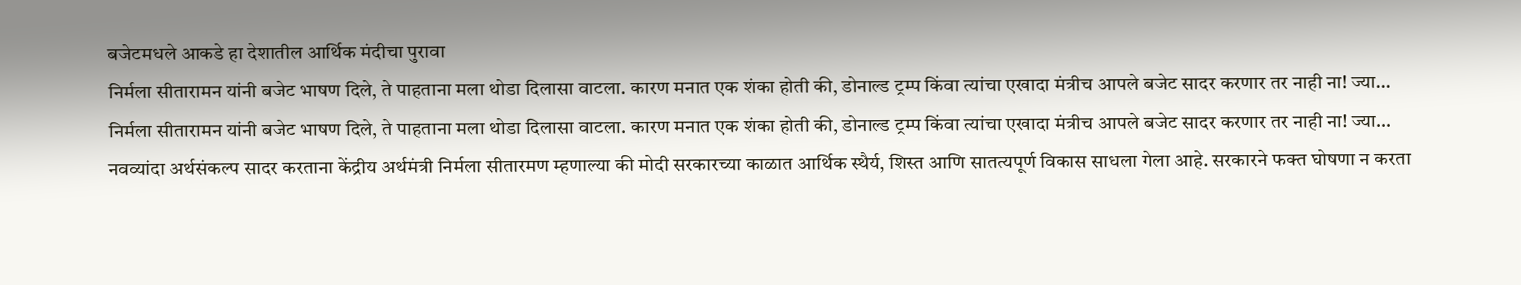बजेटमधले आकडे हा देशातील आर्थिक मंदीचा पुरावा
निर्मला सीतारामन यांनी बजेट भाषण दिले, ते पाहताना मला थोडा दिलासा वाटला. कारण मनात एक शंका होती की, डोनाल्ड ट्रम्प किंवा त्यांचा एखादा मंत्रीच आपले बजेट सादर करणार तर नाही ना! ज्या…
निर्मला सीतारामन यांनी बजेट भाषण दिले, ते पाहताना मला थोडा दिलासा वाटला. कारण मनात एक शंका होती की, डोनाल्ड ट्रम्प किंवा त्यांचा एखादा मंत्रीच आपले बजेट सादर करणार तर नाही ना! ज्या…
नवव्यांदा अर्थसंकल्प सादर करताना केंद्रीय अर्थमंत्री निर्मला सीतारमण म्हणाल्या की मोदी सरकारच्या काळात आर्थिक स्थैर्य, शिस्त आणि सातत्यपूर्ण विकास साधला गेला आहे. सरकारने फक्त घोषणा न करता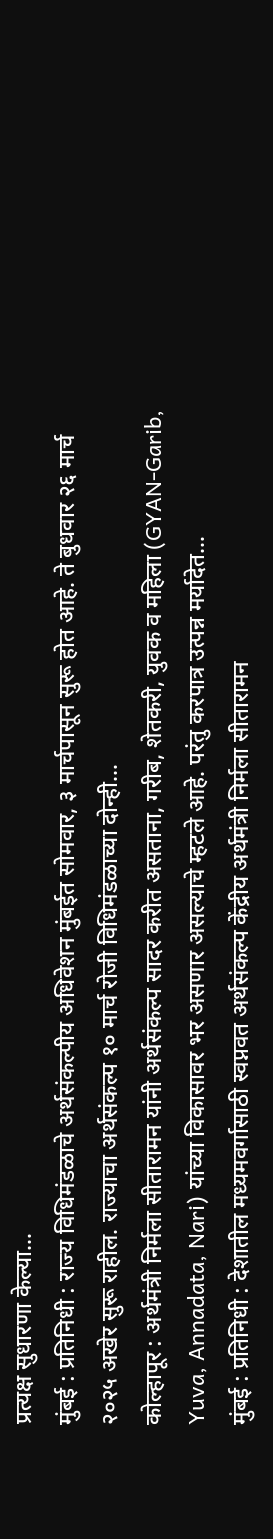प्रत्यक्ष सुधारणा केल्या…
मुंबई : प्रतिनिधी : राज्य विधिमंडळाचे अर्थसंकल्पीय अधिवेशन मुंबईत सोमवार, ३ मार्चपासून सुरू होत आहे. ते बुधवार २६ मार्च २०२५ अखेर सुरू राहील. राज्याचा अर्थसंकल्प १० मार्च रोजी विधिमंडळाच्या दोन्ही…
कोल्हापूर : अर्थमंत्री निर्मला सीतारामन यांनी अर्थसंकल्प सादर करीत असताना, गरीब, शेतकरी, युवक व महिला (GYAN-Garib, Yuva, Annadata, Nari) यांच्या विकासावर भर असणार असल्याचे म्हटले आहे. परंतु करपात्र उत्पन्न मर्यादेत…
मुंबई : प्रतिनिधी : देशातील मध्यमवर्गासाठी स्वप्नवत अर्थसंकल्प केंद्रीय अर्थमंत्री निर्मला सीतारामन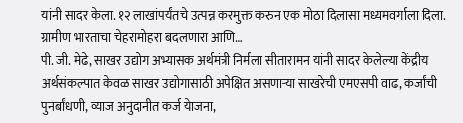यांनी सादर केला. १२ लाखांपर्यंतचे उत्पन्न करमुक्त करुन एक मोठा दिलासा मध्यमवर्गाला दिला. ग्रामीण भारताचा चेहरामोहरा बदलणारा आणि…
पी. जी. मेढे, साखर उद्योग अभ्यासक अर्थमंत्री निर्मला सीतारामन यांनी सादर केलेल्या केंद्रीय अर्थसंकल्पात केवळ साखर उद्योगासाठी अपेक्षित असणाऱ्या साखरेची एमएसपी वाढ, कर्जांची पुनर्बांधणी, व्याज अनुदानीत कर्ज येाजना,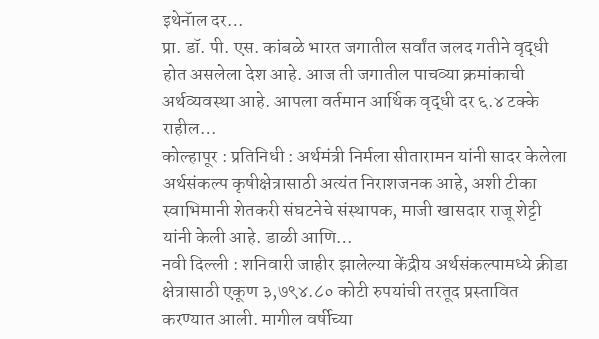इथेनॅाल दर…
प्रा. डॉ. पी. एस. कांबळे भारत जगातील सर्वांत जलद गतीने वृद्धी होत असलेला देश आहे. आज ती जगातील पाचव्या क्रमांकाची अर्थव्यवस्था आहे. आपला वर्तमान आर्थिक वृद्धी दर ६.४ टक्के राहील…
कोल्हापूर : प्रतिनिधी : अर्थमंत्री निर्मला सीतारामन यांनी सादर केलेला अर्थसंकल्प कृषीक्षेत्रासाठी अत्यंत निराशजनक आहे, अशी टीका स्वाभिमानी शेतकरी संघटनेचे संस्थापक, माजी खासदार राजू शेट्टी यांनी केली आहे. डाळी आणि…
नवी दिल्ली : शनिवारी जाहीर झालेल्या केंद्रीय अर्थसंकल्पामध्ये क्रीडा क्षेत्रासाठी एकूण ३,७९४.८० कोटी रुपयांची तरतूद प्रस्तावित करण्यात आली. मागील वर्षीच्या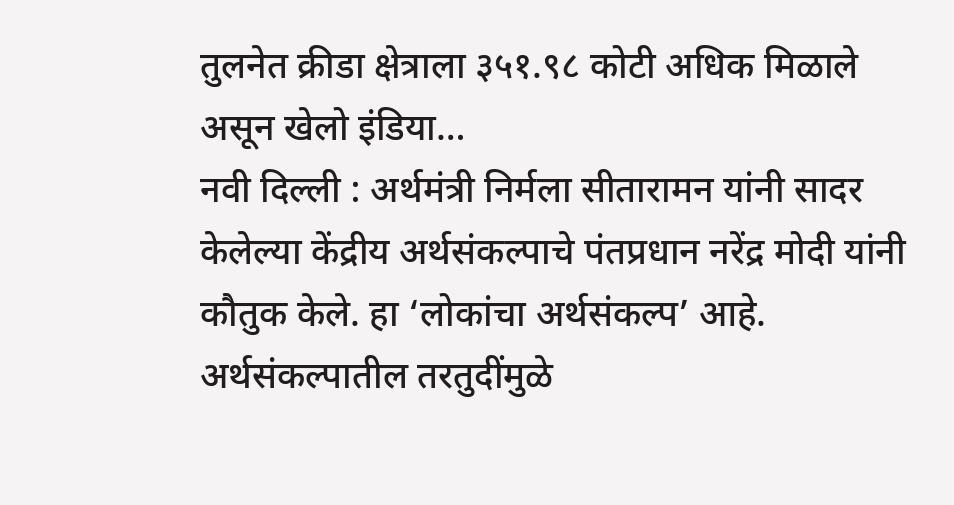तुलनेत क्रीडा क्षेत्राला ३५१.९८ कोटी अधिक मिळाले असून खेलो इंडिया…
नवी दिल्ली : अर्थमंत्री निर्मला सीतारामन यांनी सादर केलेल्या केंद्रीय अर्थसंकल्पाचे पंतप्रधान नरेंद्र मोदी यांनी कौतुक केले. हा ‘लोकांचा अर्थसंकल्प’ आहे. अर्थसंकल्पातील तरतुदींमुळे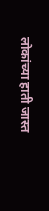लोकांच्या हाती जास्त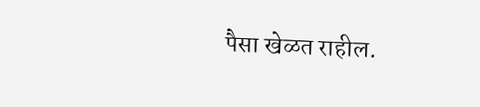पैसा खेळत राहील.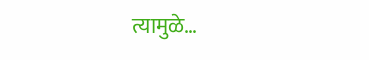त्यामुळे…